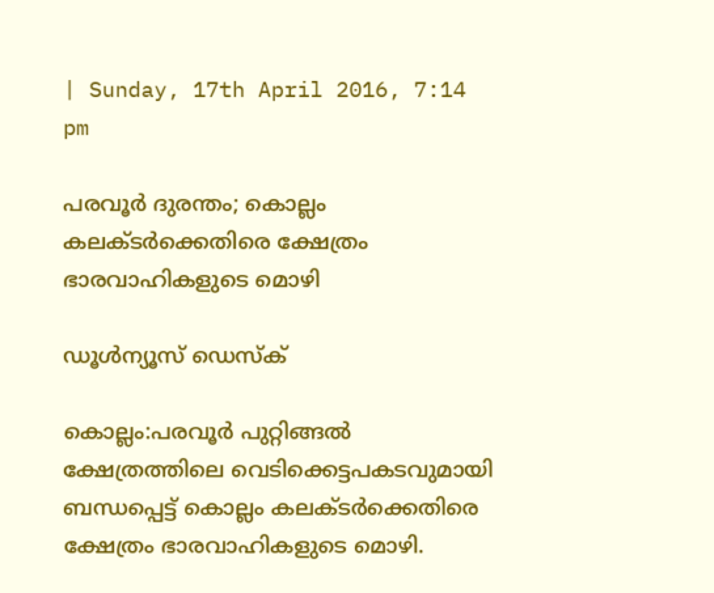| Sunday, 17th April 2016, 7:14 pm

പരവൂര്‍ ദുരന്തം; കൊല്ലം കലക്ടര്‍ക്കെതിരെ ക്ഷേത്രം ഭാരവാഹികളുടെ മൊഴി

ഡൂള്‍ന്യൂസ് ഡെസ്‌ക്

കൊല്ലം:പരവൂര്‍ പുറ്റിങ്ങല്‍ ക്ഷേത്രത്തിലെ വെടിക്കെട്ടപകടവുമായി ബന്ധപ്പെട്ട് കൊല്ലം കലക്ടര്‍ക്കെതിരെ ക്ഷേത്രം ഭാരവാഹികളുടെ മൊഴി.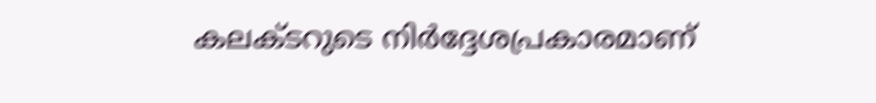കലക്ടറുടെ നിര്‍ദ്ദേശപ്രകാരമാണ്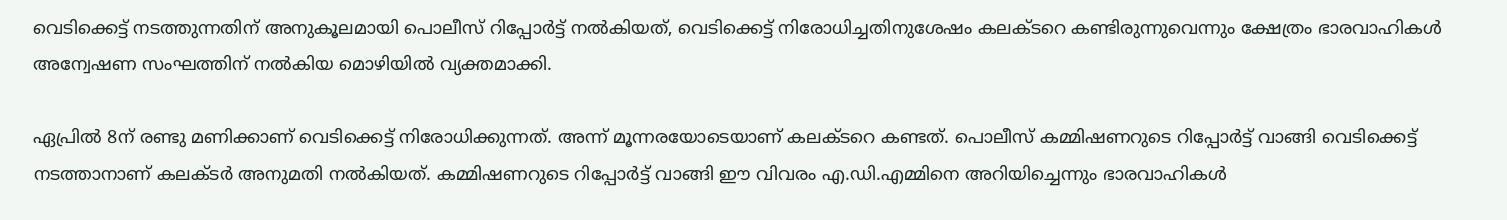വെടിക്കെട്ട് നടത്തുന്നതിന് അനുകൂലമായി പൊലീസ് റിപ്പോര്‍ട്ട് നല്‍കിയത്, വെടിക്കെട്ട് നിരോധിച്ചതിനുശേഷം കലക്ടറെ കണ്ടിരുന്നുവെന്നും ക്ഷേത്രം ഭാരവാഹികള്‍ അന്വേഷണ സംഘത്തിന് നല്‍കിയ മൊഴിയില്‍ വ്യക്തമാക്കി.

ഏപ്രില്‍ 8ന് രണ്ടു മണിക്കാണ് വെടിക്കെട്ട് നിരോധിക്കുന്നത്. അന്ന് മൂന്നരയോടെയാണ് കലക്ടറെ കണ്ടത്. പൊലീസ് കമ്മിഷണറുടെ റിപ്പോര്‍ട്ട് വാങ്ങി വെടിക്കെട്ട് നടത്താനാണ് കലക്ടര്‍ അനുമതി നല്‍കിയത്. കമ്മിഷണറുടെ റിപ്പോര്‍ട്ട് വാങ്ങി ഈ വിവരം എ.ഡി.എമ്മിനെ അറിയിച്ചെന്നും ഭാരവാഹികള്‍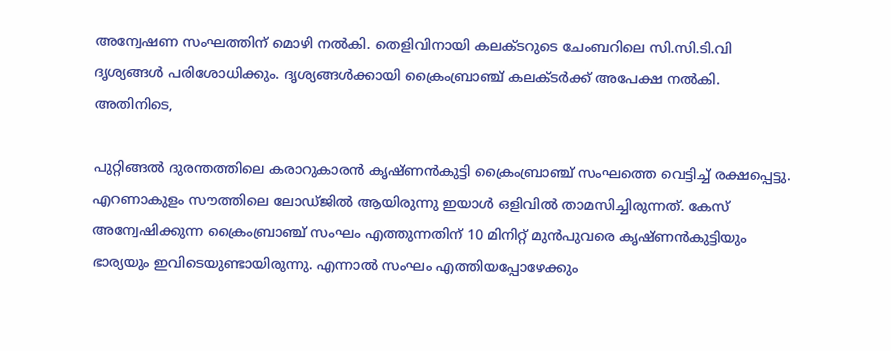അന്വേഷണ സംഘത്തിന് മൊഴി നല്‍കി. തെളിവിനായി കലക്ടറുടെ ചേംബറിലെ സി.സി.ടി.വി ദൃശ്യങ്ങള്‍ പരിശോധിക്കും. ദൃശ്യങ്ങള്‍ക്കായി ക്രൈംബ്രാഞ്ച് കലക്ടര്‍ക്ക് അപേക്ഷ നല്‍കി.
അതിനിടെ,

പുറ്റിങ്ങല്‍ ദുരന്തത്തിലെ കരാറുകാരന്‍ കൃഷ്ണന്‍കുട്ടി ക്രൈംബ്രാഞ്ച് സംഘത്തെ വെട്ടിച്ച് രക്ഷപ്പെട്ടു. എറണാകുളം സൗത്തിലെ ലോഡ്ജില്‍ ആയിരുന്നു ഇയാള്‍ ഒളിവില്‍ താമസിച്ചിരുന്നത്. കേസ് അന്വേഷിക്കുന്ന ക്രൈംബ്രാഞ്ച് സംഘം എത്തുന്നതിന് 10 മിനിറ്റ് മുന്‍പുവരെ കൃഷ്ണന്‍കുട്ടിയും ഭാര്യയും ഇവിടെയുണ്ടായിരുന്നു. എന്നാല്‍ സംഘം എത്തിയപ്പോഴേക്കും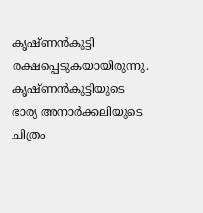കൃഷ്ണന്‍കുട്ടി രക്ഷപ്പെടുകയായിരുന്നു. കൃഷ്ണന്‍കുട്ടിയുടെ ഭാര്യ അനാര്‍ക്കലിയുടെ ചിത്രം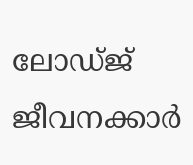ലോഡ്ജ് ജീവനക്കാര്‍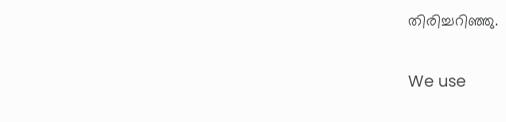തിരിച്ചറിഞ്ഞു.

We use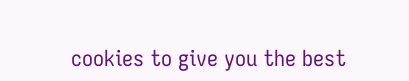cookies to give you the best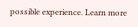possible experience. Learn more